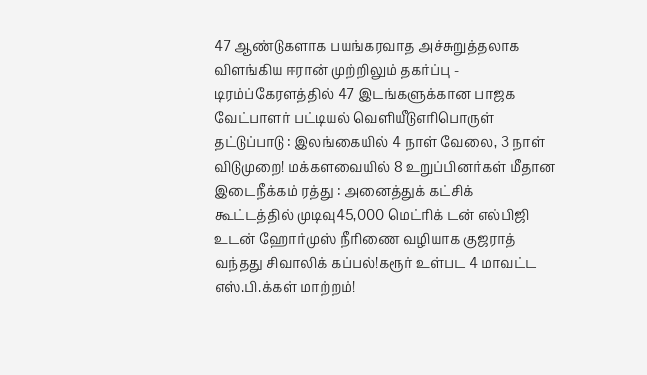47 ஆண்டுகளாக பயங்கரவாத அச்சுறுத்தலாக விளங்கிய ஈரான் முற்றிலும் தகர்ப்பு - டிரம்ப்கேரளத்தில் 47 இடங்களுக்கான பாஜக வேட்பாளர் பட்டியல் வெளியீடுஎரிபொருள் தட்டுப்பாடு : இலங்கையில் 4 நாள் வேலை, 3 நாள் விடுமுறை! மக்களவையில் 8 உறுப்பினர்கள் மீதான இடைநீக்கம் ரத்து : அனைத்துக் கட்சிக் கூட்டத்தில் முடிவு45,000 மெட்ரிக் டன் எல்பிஜி உடன் ஹோர்முஸ் நீரிணை வழியாக குஜராத் வந்தது சிவாலிக் கப்பல்!கரூர் உள்பட 4 மாவட்ட எஸ்.பி.க்கள் மாற்றம்!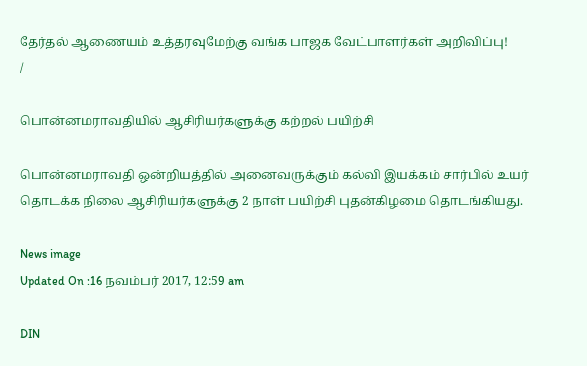தேர்தல் ஆணையம் உத்தரவுமேற்கு வங்க பாஜக வேட்பாளர்கள் அறிவிப்பு!
/

பொன்னமராவதியில் ஆசிரியர்களுக்கு கற்றல் பயிற்சி

பொன்னமராவதி ஒன்றியத்தில் அனைவருக்கும் கல்வி இயக்கம் சார்பில் உயர் தொடக்க நிலை ஆசிரியர்களுக்கு 2 நாள் பயிற்சி புதன்கிழமை தொடங்கியது.

News image
Updated On :16 நவம்பர் 2017, 12:59 am

DIN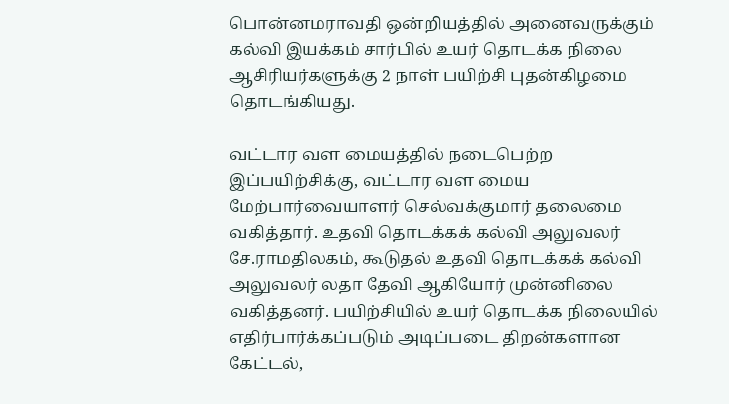பொன்னமராவதி ஒன்றியத்தில் அனைவருக்கும் கல்வி இயக்கம் சார்பில் உயர் தொடக்க நிலை ஆசிரியர்களுக்கு 2 நாள் பயிற்சி புதன்கிழமை தொடங்கியது.

வட்டார வள மையத்தில் நடைபெற்ற இப்பயிற்சிக்கு, வட்டார வள மைய மேற்பார்வையாளர் செல்வக்குமார் தலைமை வகித்தார். உதவி தொடக்கக் கல்வி அலுவலர் சே.ராமதிலகம், கூடுதல் உதவி தொடக்கக் கல்வி அலுவலர் லதா தேவி ஆகியோர் முன்னிலை வகித்தனர். பயிற்சியில் உயர் தொடக்க நிலையில் எதிர்பார்க்கப்படும் அடிப்படை திறன்களான கேட்டல்,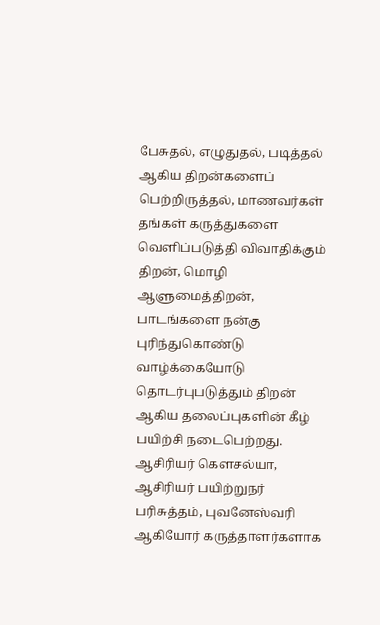பேசுதல், எழுதுதல், படித்தல்  ஆகிய திறன்களைப் பெற்றிருத்தல், மாணவர்கள் தங்கள் கருத்துகளை வெளிப்படுத்தி விவாதிக்கும் திறன், மொழி ஆளுமைத்திறன், பாடங்களை நன்கு புரிந்துகொண்டு வாழ்க்கையோடு தொடர்புபடுத்தும் திறன் ஆகிய தலைப்புகளின் கீழ் பயிற்சி நடைபெற்றது. ஆசிரியர் கௌசல்யா, ஆசிரியர் பயிற்றுநர் பரிசுத்தம், புவனேஸ்வரி ஆகியோர் கருத்தாளர்களாக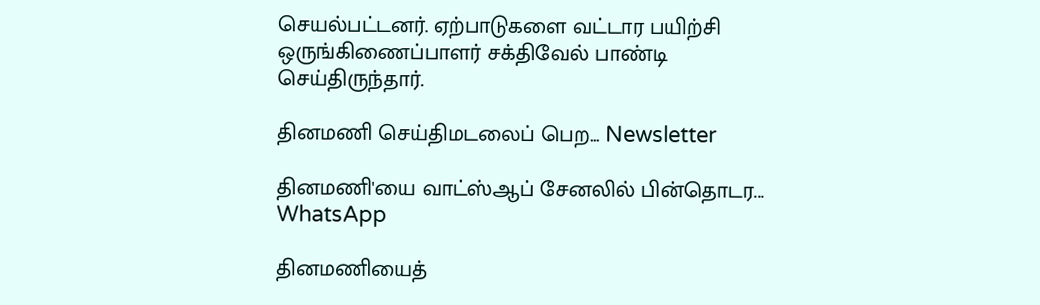செயல்பட்டனர். ஏற்பாடுகளை வட்டார பயிற்சி ஒருங்கிணைப்பாளர் சக்திவேல் பாண்டி செய்திருந்தார்.

தினமணி செய்திமடலைப் பெற... Newsletter

தினமணி'யை வாட்ஸ்ஆப் சேனலில் பின்தொடர... WhatsApp

தினமணியைத்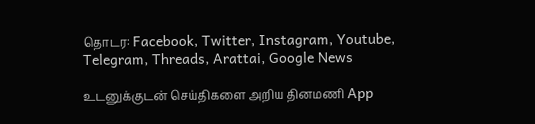தொடர: Facebook, Twitter, Instagram, Youtube, Telegram, Threads, Arattai, Google News

உடனுக்குடன் செய்திகளை அறிய தினமணி App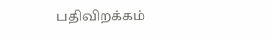பதிவிறக்கம்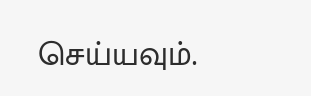செய்யவும்.